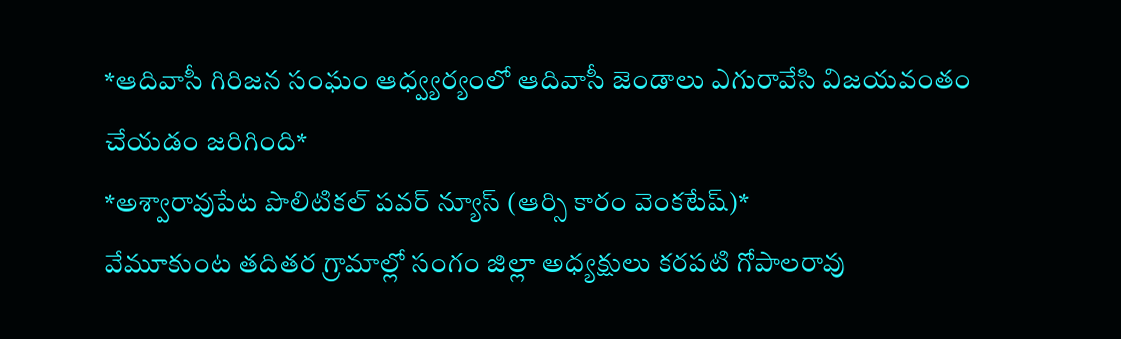*ఆదివాసీ గిరిజన సంఘం ఆధ్వ్యర్యంలో ఆదివాసీ జెండాలు ఎగురావేసి విజయవంతం చేయడం జరిగింది*
*అశ్వారావుపేట పొలిటికల్ పవర్ న్యూస్ (ఆర్సి కారం వెంకటేష్)*
వేమూకుంట తదితర గ్రామాల్లో సంగం జిల్లా అధ్యక్షులు కరపటి గోపాలరావు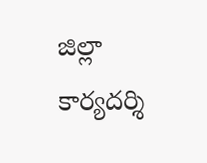జిల్లా కార్యదర్శి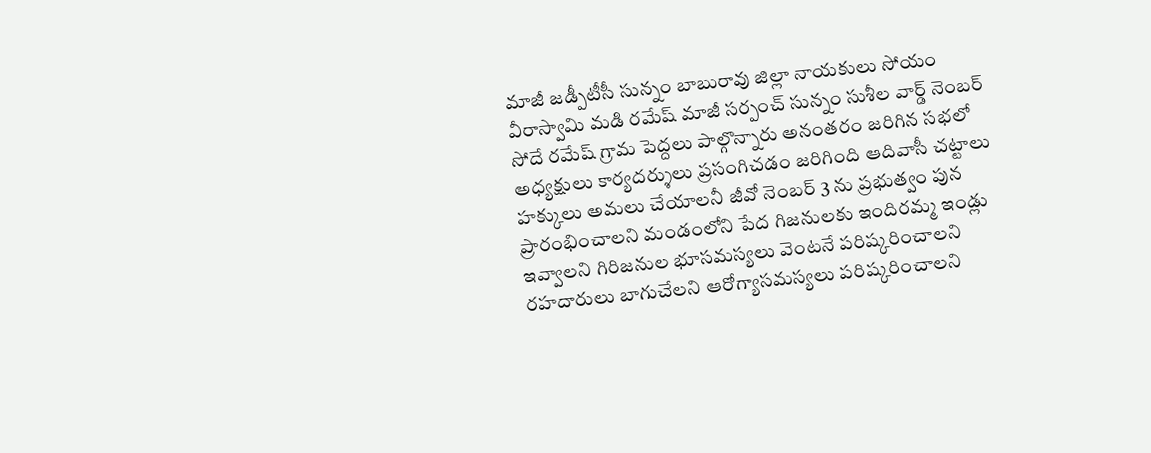మాజీ జడ్పీటీసీ సున్నం బాబురావు జిల్లా నాయకులు సోయం వీరాస్వామి మడి రమేష్ మాజీ సర్పంచ్ సున్నం సుశీల వార్డ్ నెంబర్ సోదే రమేష్ గ్రామ పెద్దలు పాల్గొన్నారు అనంతరం జరిగిన సభలో అధ్యక్షులు కార్యదర్శులు ప్రసంగిచడం జరిగింది ఆదివాసీ చట్టాలు హక్కులు అమలు చేయాలనీ జీవో నెంబర్ 3 ను ప్రభుత్వం పున ప్రారంభించాలని మండంలోని పేద గిజనులకు ఇందిరమ్మ ఇండ్లు ఇవ్వాలని గిరిజనుల భూసమస్యలు వెంటనే పరిష్కరించాలని రహదారులు బాగుచేలని ఆరోగ్యాసమస్యలు పరిష్కరించాలని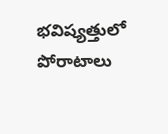భవిష్యత్తులో పోరాటాలు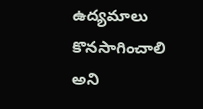ఉద్యమాలు కొనసాగించాలి అని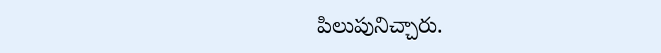పిలుపునిచ్చారు.